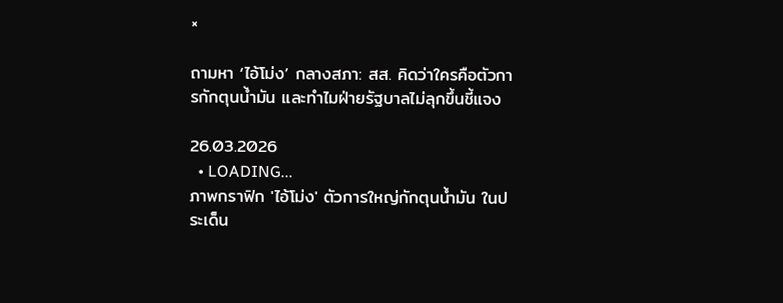×

ถามหา ‘ไอ้โม่ง’ กลางสภา: สส. คิดว่าใครคือตัวการกักตุนน้ำมัน และทำไมฝ่ายรัฐบาลไม่ลุกขึ้นชี้แจง

26.03.2026
  • LOADING...
ภาพกราฟิก 'ไอ้โม่ง' ตัวการใหญ่กักตุนน้ำมัน ในประเด็น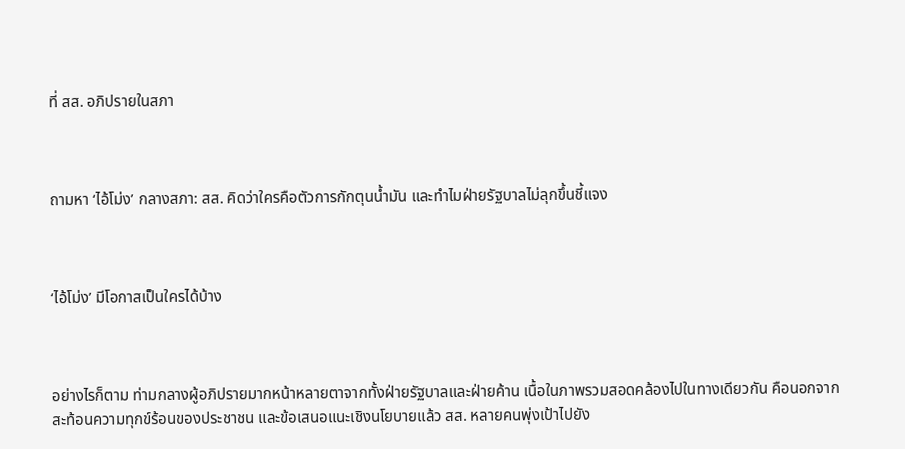ที่ สส. อภิปรายในสภา



ถามหา ‘ไอ้โม่ง’ กลางสภา: สส. คิดว่าใครคือตัวการกักตุนน้ำมัน และทำไมฝ่ายรัฐบาลไม่ลุกขึ้นชี้แจง



‘ไอ้โม่ง’ มีโอกาสเป็นใครได้บ้าง



อย่างไรก็ตาม ท่ามกลางผู้อภิปรายมากหน้าหลายตาจากทั้งฝ่ายรัฐบาลและฝ่ายค้าน เนื้อในภาพรวมสอดคล้องไปในทางเดียวกัน คือนอกจากสะท้อนความทุกข์ร้อนของประชาชน และข้อเสนอแนะเชิงนโยบายแล้ว สส. หลายคนพุ่งเป้าไปยัง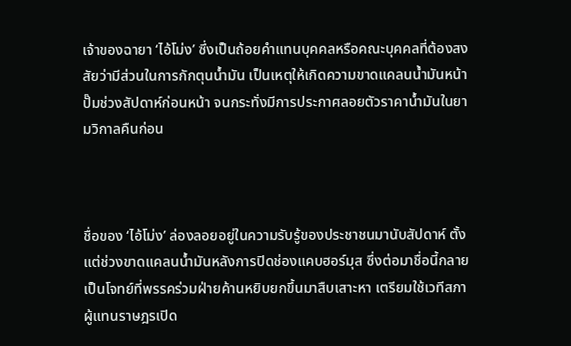เจ้าของฉายา ‘ไอ้โม่ง’ ซึ่งเป็นถ้อยคำแทนบุคคลหรือคณะบุคคลที่ต้องสงสัยว่ามีส่วนในการกักตุนน้ำมัน เป็นเหตุให้เกิดความขาดแคลนน้ำมันหน้าปั๊มช่วงสัปดาห์ก่อนหน้า จนกระทั่งมีการประกาศลอยตัวราคาน้ำมันในยามวิกาลคืนก่อน



ชื่อของ ‘ไอ้โม่ง’ ล่องลอยอยู่ในความรับรู้ของประชาชนมานับสัปดาห์ ตั้งแต่ช่วงขาดแคลนน้ำมันหลังการปิดช่องแคบฮอร์มุส ซึ่งต่อมาชื่อนี้กลายเป็นโจทย์ที่พรรคร่วมฝ่ายค้านหยิบยกขึ้นมาสืบเสาะหา เตรียมใช้เวทีสภาผู้แทนราษฎรเปิด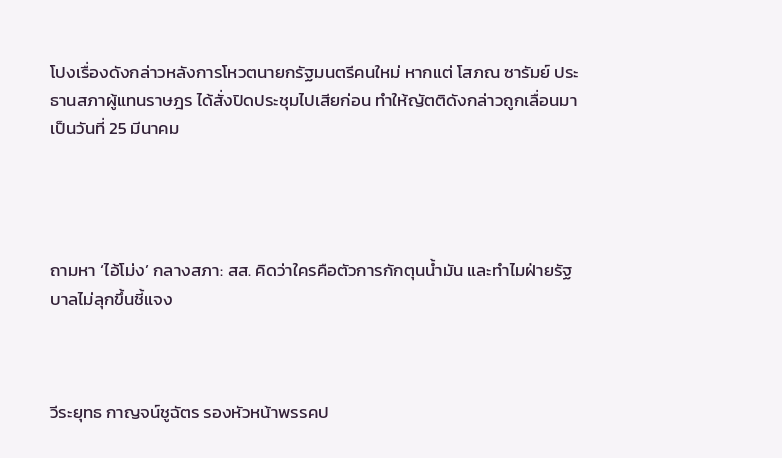โปงเรื่องดังกล่าวหลังการโหวตนายกรัฐมนตรีคนใหม่ หากแต่ โสภณ ซารัมย์ ประธานสภาผู้แทนราษฎร ได้สั่งปิดประชุมไปเสียก่อน ทำให้ญัตติดังกล่าวถูกเลื่อนมาเป็นวันที่ 25 มีนาคม




ถามหา ‘ไอ้โม่ง’ กลางสภา: สส. คิดว่าใครคือตัวการกักตุนน้ำมัน และทำไมฝ่ายรัฐบาลไม่ลุกขึ้นชี้แจง



วีระยุทธ กาญจน์ชูฉัตร รองหัวหน้าพรรคป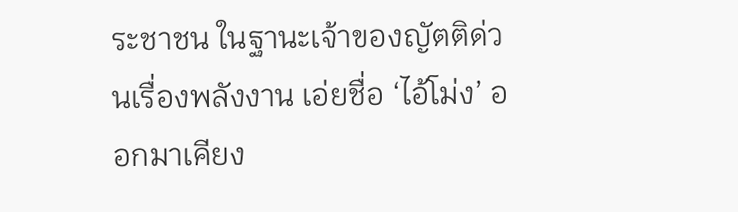ระชาชน ในฐานะเจ้าของญัตติด่วนเรื่องพลังงาน เอ่ยชื่อ ‘ไอ้โม่ง’ ออกมาเคียง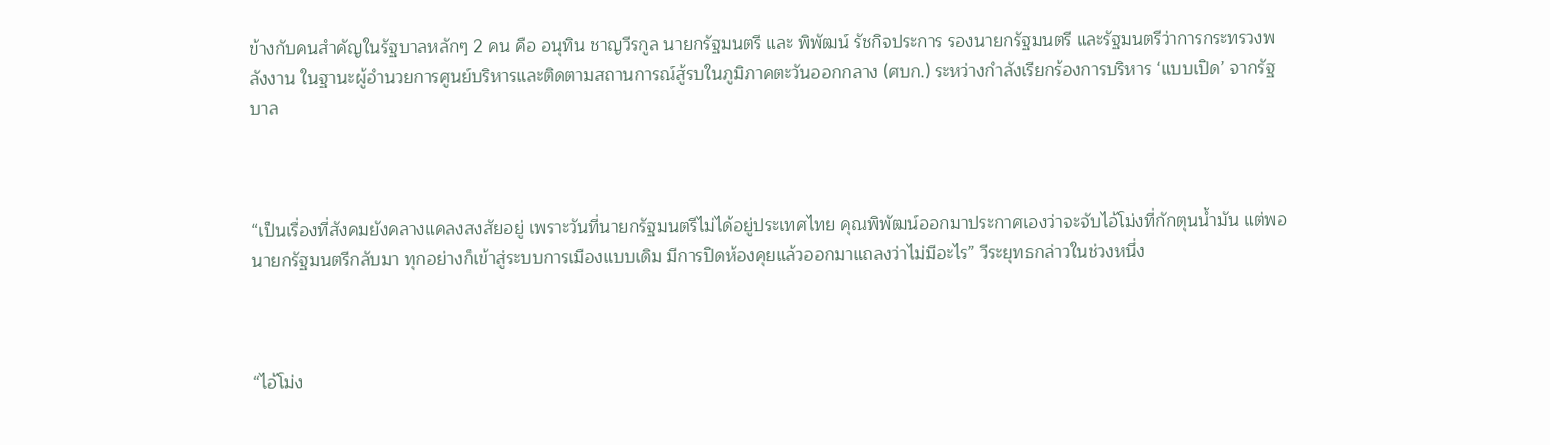ข้างกับคนสำคัญในรัฐบาลหลักๆ 2 คน คือ อนุทิน ชาญวีรกูล นายกรัฐมนตรี และ พิพัฒน์ รัชกิจประการ รองนายกรัฐมนตรี และรัฐมนตรีว่าการกระทรวงพลังงาน ในฐานะผู้อำนวยการศูนย์บริหารและติดตามสถานการณ์สู้รบในภูมิภาคตะวันออกกลาง (ศบก.) ระหว่างกำลังเรียกร้องการบริหาร ‘แบบเปิด’ จากรัฐบาล



“เป็นเรื่องที่สังคมยังคลางแคลงสงสัยอยู่ เพราะวันที่นายกรัฐมนตรีไม่ได้อยู่ประเทศไทย คุณพิพัฒน์ออกมาประกาศเองว่าจะจับไอ้โม่งที่กักตุนน้ำมัน แต่พอนายกรัฐมนตรีกลับมา ทุกอย่างก็เข้าสู่ระบบการเมืองแบบเดิม มีการปิดห้องคุยแล้วออกมาแถลงว่าไม่มีอะไร” วีระยุทธกล่าวในช่วงหนึ่ง



“ไอ้โม่ง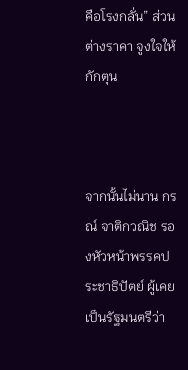คือโรงกลั่น” ส่วนต่างราคา จูงใจให้กักตุน



จากนั้นไม่นาน กรณ์ จาติกวณิช รองหัวหน้าพรรคประชาธิปัตย์ ผู้เคยเป็นรัฐมนตรีว่า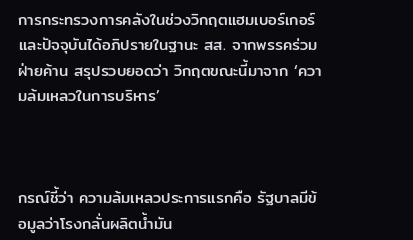การกระทรวงการคลังในช่วงวิกฤตแฮมเบอร์เกอร์ และปัจจุบันได้อภิปรายในฐานะ สส. จากพรรคร่วมฝ่ายค้าน สรุปรวบยอดว่า วิกฤตขณะนี้มาจาก ‘ความล้มเหลวในการบริหาร’



กรณ์ชี้ว่า ความล้มเหลวประการแรกคือ รัฐบาลมีข้อมูลว่าโรงกลั่นผลิตน้ำมัน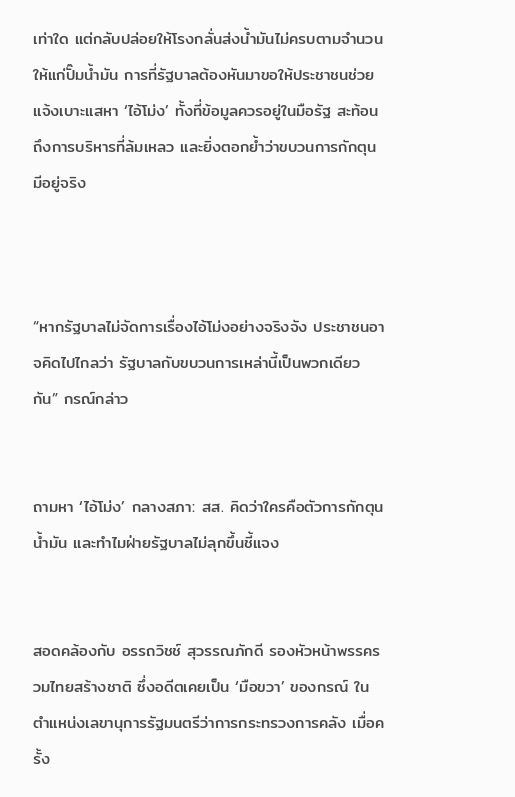เท่าใด แต่กลับปล่อยให้โรงกลั่นส่งน้ำมันไม่ครบตามจำนวนให้แก่ปั๊มน้ำมัน การที่รัฐบาลต้องหันมาขอให้ประชาชนช่วยแจ้งเบาะแสหา ‘ไอ้โม่ง’ ทั้งที่ข้อมูลควรอยู่ในมือรัฐ สะท้อนถึงการบริหารที่ล้มเหลว และยิ่งตอกย้ำว่าขบวนการกักตุนมีอยู่จริง



“หากรัฐบาลไม่จัดการเรื่องไอ้โม่งอย่างจริงจัง ประชาชนอาจคิดไปไกลว่า รัฐบาลกับขบวนการเหล่านี้เป็นพวกเดียวกัน” กรณ์กล่าว


ถามหา ‘ไอ้โม่ง’ กลางสภา: สส. คิดว่าใครคือตัวการกักตุนน้ำมัน และทำไมฝ่ายรัฐบาลไม่ลุกขึ้นชี้แจง


สอดคล้องกับ อรรถวิชช์ สุวรรณภักดี รองหัวหน้าพรรครวมไทยสร้างชาติ ซึ่งอดีตเคยเป็น ‘มือขวา’ ของกรณ์ ในตำแหน่งเลขานุการรัฐมนตรีว่าการกระทรวงการคลัง เมื่อครั้ง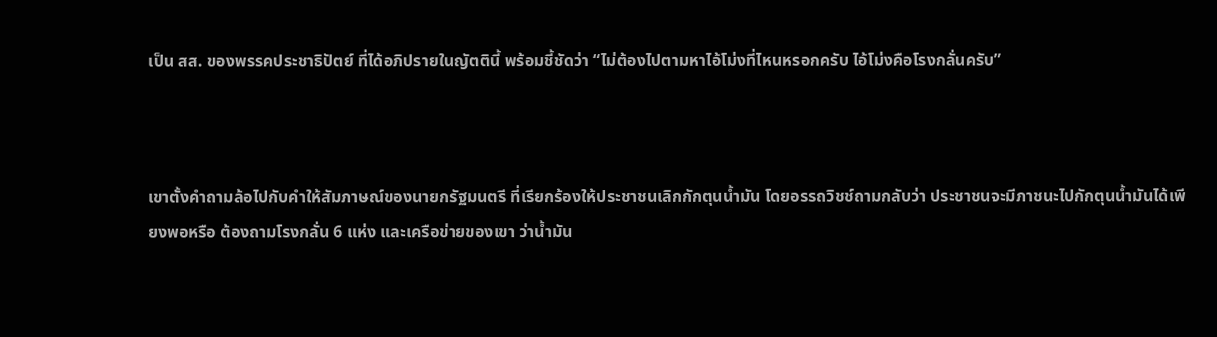เป็น สส. ของพรรคประชาธิปัตย์ ที่ได้อภิปรายในญัตตินี้ พร้อมชี้ชัดว่า “ไม่ต้องไปตามหาไอ้โม่งที่ไหนหรอกครับ ไอ้โม่งคือโรงกลั่นครับ”



เขาตั้งคำถามล้อไปกับคำให้สัมภาษณ์ของนายกรัฐมนตรี ที่เรียกร้องให้ประชาชนเลิกกักตุนน้ำมัน โดยอรรถวิชช์ถามกลับว่า ประชาชนจะมีภาชนะไปกักตุนน้ำมันได้เพียงพอหรือ ต้องถามโรงกลั่น 6 แห่ง และเครือข่ายของเขา ว่าน้ำมัน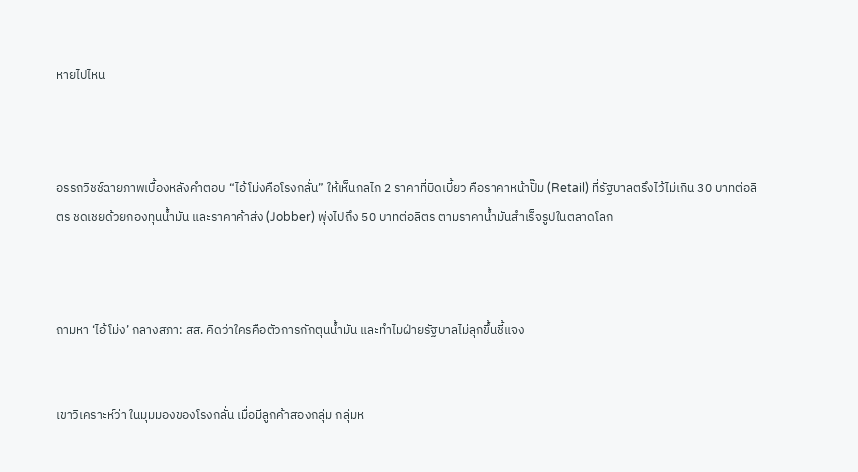หายไปไหน



อรรถวิชช์ฉายภาพเบื้องหลังคำตอบ “ไอ้โม่งคือโรงกลั่น” ให้เห็นกลไก 2 ราคาที่บิดเบี้ยว คือราคาหน้าปั๊ม (Retail) ที่รัฐบาลตรึงไว้ไม่เกิน 30 บาทต่อลิตร ชดเชยด้วยกองทุนน้ำมัน และราคาค้าส่ง (Jobber) พุ่งไปถึง 50 บาทต่อลิตร ตามราคาน้ำมันสำเร็จรูปในตลาดโลก



ถามหา ‘ไอ้โม่ง’ กลางสภา: สส. คิดว่าใครคือตัวการกักตุนน้ำมัน และทำไมฝ่ายรัฐบาลไม่ลุกขึ้นชี้แจง


เขาวิเคราะห์ว่า ในมุมมองของโรงกลั่น เมื่อมีลูกค้าสองกลุ่ม กลุ่มห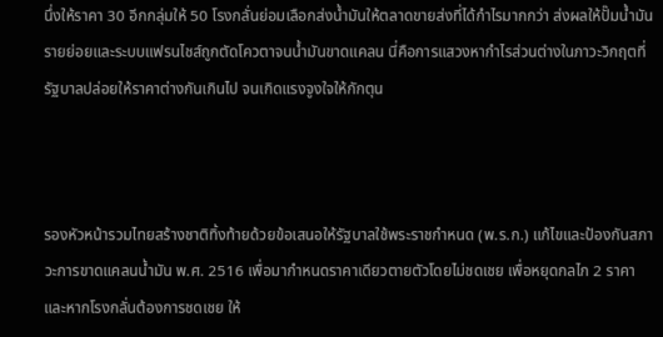นึ่งให้ราคา 30 อีกกลุ่มให้ 50 โรงกลั่นย่อมเลือกส่งน้ำมันให้ตลาดขายส่งที่ได้กำไรมากกว่า ส่งผลให้ปั๊มน้ำมันรายย่อยและระบบแฟรนไชส์ถูกตัดโควตาจนน้ำมันขาดแคลน นี่คือการแสวงหากำไรส่วนต่างในภาวะวิกฤตที่รัฐบาลปล่อยให้ราคาต่างกันเกินไป จนเกิดแรงจูงใจให้กักตุน



รองหัวหน้ารวมไทยสร้างชาติทิ้งท้ายด้วยข้อเสนอให้รัฐบาลใช้พระราชกำหนด (พ.ร.ก.) แก้ไขและป้องกันสภาวะการขาดแคลนน้ำมัน พ.ศ. 2516 เพื่อมากำหนดราคาเดียวตายตัวโดยไม่ชดเชย เพื่อหยุดกลไก 2 ราคา และหากโรงกลั่นต้องการชดเชย ให้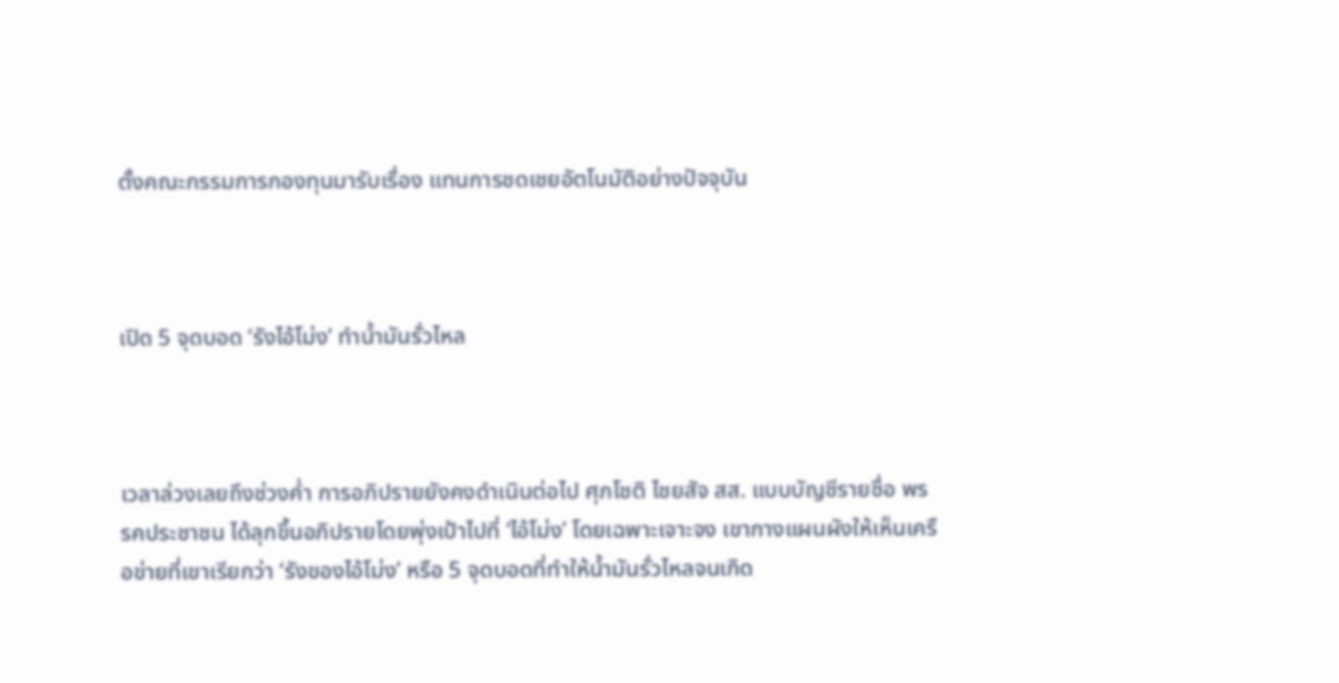ตั้งคณะกรรมการกองทุนมารับเรื่อง แทนการชดเชยอัตโนมัติอย่างปัจจุบัน



เปิด 5 จุดบอด ‘รังไอ้โม่ง’ ทำน้ำมันรั่วไหล



เวลาล่วงเลยถึงช่วงค่ำ การอภิปรายยังคงดำเนินต่อไป ศุภโชติ ไชยสัจ สส. แบบบัญชีรายชื่อ พรรคประชาชน ได้ลุกขึ้นอภิปรายโดยพุ่งเป้าไปที่ ‘ไอ้โม่ง’ โดยเฉพาะเจาะจง เขากางแผนผังให้เห็นเครือข่ายที่เขาเรียกว่า ‘รังของไอ้โม่ง’ หรือ 5 จุดบอดที่ทำให้น้ำมันรั่วไหลจนเกิด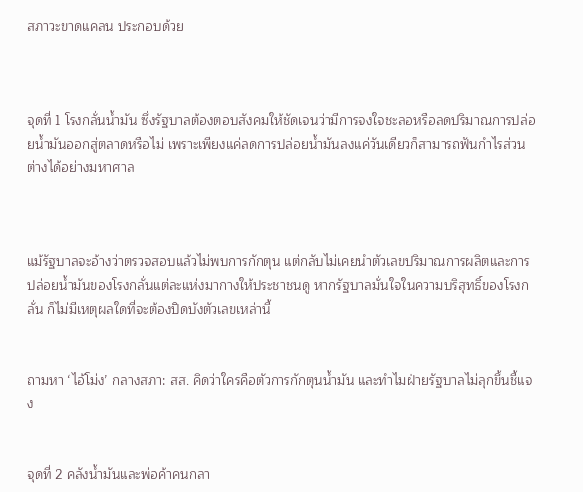สภาวะขาดแคลน ประกอบด้วย



จุดที่ 1 โรงกลั่นน้ำมัน ซึ่งรัฐบาลต้องตอบสังคมให้ชัดเจนว่ามีการจงใจชะลอหรือลดปริมาณการปล่อยน้ำมันออกสู่ตลาดหรือไม่ เพราะเพียงแค่ลดการปล่อยน้ำมันลงแค่วันเดียวก็สามารถฟันกำไรส่วนต่างได้อย่างมหาศาล



แม้รัฐบาลจะอ้างว่าตรวจสอบแล้วไม่พบการกักตุน แต่กลับไม่เคยนำตัวเลขปริมาณการผลิตและการปล่อยน้ำมันของโรงกลั่นแต่ละแห่งมากางให้ประชาชนดู หากรัฐบาลมั่นใจในความบริสุทธิ์ของโรงกลั่น ก็ไม่มีเหตุผลใดที่จะต้องปิดบังตัวเลขเหล่านี้


ถามหา ‘ไอ้โม่ง’ กลางสภา: สส. คิดว่าใครคือตัวการกักตุนน้ำมัน และทำไมฝ่ายรัฐบาลไม่ลุกขึ้นชี้แจง


จุดที่ 2 คลังน้ำมันและพ่อค้าคนกลา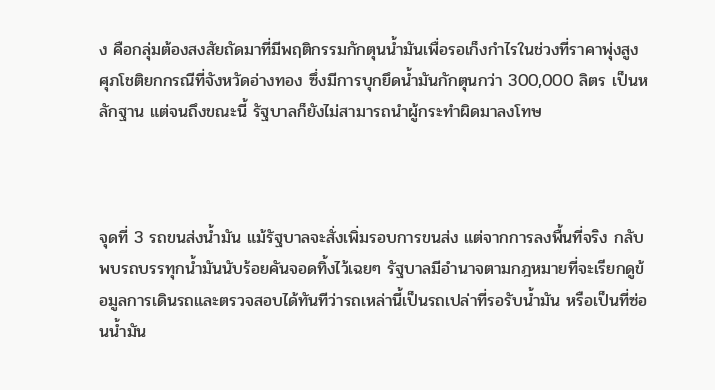ง คือกลุ่มต้องสงสัยถัดมาที่มีพฤติกรรมกักตุนน้ำมันเพื่อรอเก็งกำไรในช่วงที่ราคาพุ่งสูง ศุภโชติยกกรณีที่จังหวัดอ่างทอง ซึ่งมีการบุกยึดน้ำมันกักตุนกว่า 300,000 ลิตร เป็นหลักฐาน แต่จนถึงขณะนี้ รัฐบาลก็ยังไม่สามารถนำผู้กระทำผิดมาลงโทษ



จุดที่ 3 รถขนส่งน้ำมัน แม้รัฐบาลจะสั่งเพิ่มรอบการขนส่ง แต่จากการลงพื้นที่จริง กลับพบรถบรรทุกน้ำมันนับร้อยคันจอดทิ้งไว้เฉยๆ รัฐบาลมีอำนาจตามกฎหมายที่จะเรียกดูข้อมูลการเดินรถและตรวจสอบได้ทันทีว่ารถเหล่านี้เป็นรถเปล่าที่รอรับน้ำมัน หรือเป็นที่ซ่อนน้ำมัน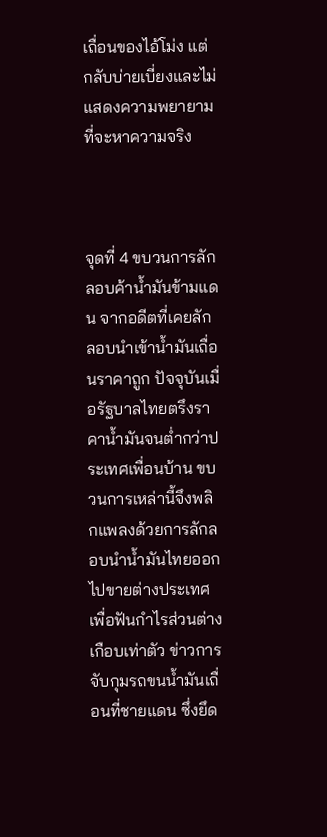เถื่อนของไอ้โม่ง แต่กลับบ่ายเบี่ยงและไม่แสดงความพยายามที่จะหาความจริง



จุดที่ 4 ขบวนการลักลอบค้าน้ำมันข้ามแดน จากอดีตที่เคยลักลอบนำเข้าน้ำมันเถื่อนราคาถูก ปัจจุบันเมื่อรัฐบาลไทยตรึงราคาน้ำมันจนต่ำกว่าประเทศเพื่อนบ้าน ขบวนการเหล่านี้จึงพลิกแพลงด้วยการลักลอบนำน้ำมันไทยออกไปขายต่างประเทศเพื่อฟันกำไรส่วนต่างเกือบเท่าตัว ข่าวการจับกุมรถขนน้ำมันเถื่อนที่ชายแดน ซึ่งยึด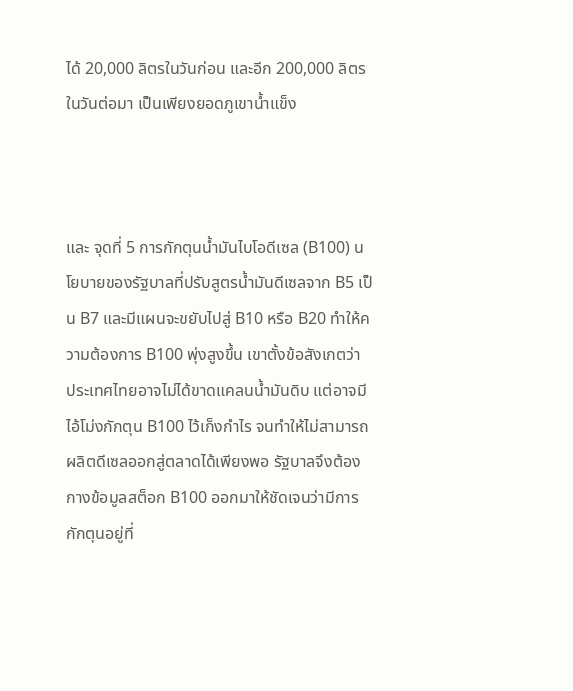ได้ 20,000 ลิตรในวันก่อน และอีก 200,000 ลิตรในวันต่อมา เป็นเพียงยอดภูเขาน้ำแข็ง



และ จุดที่ 5 การกักตุนน้ำมันไบโอดีเซล (B100) นโยบายของรัฐบาลที่ปรับสูตรน้ำมันดีเซลจาก B5 เป็น B7 และมีแผนจะขยับไปสู่ B10 หรือ B20 ทำให้ความต้องการ B100 พุ่งสูงขึ้น เขาตั้งข้อสังเกตว่า ประเทศไทยอาจไม่ได้ขาดแคลนน้ำมันดิบ แต่อาจมีไอ้โม่งกักตุน B100 ไว้เก็งกำไร จนทำให้ไม่สามารถผลิตดีเซลออกสู่ตลาดได้เพียงพอ รัฐบาลจึงต้องกางข้อมูลสต็อก B100 ออกมาให้ชัดเจนว่ามีการกักตุนอยู่ที่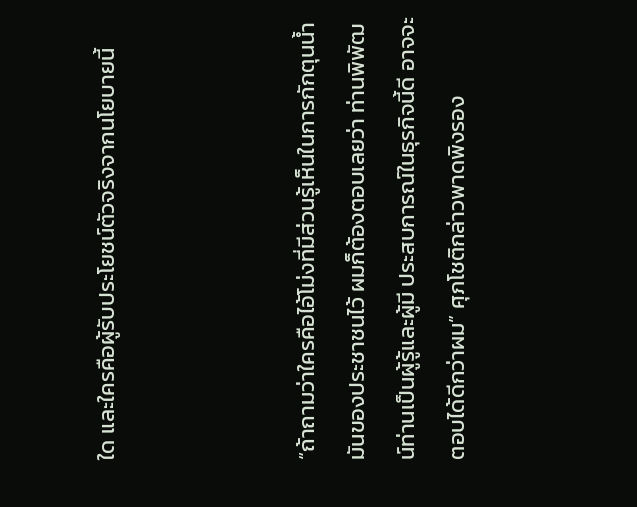ใด และใครคือผู้รับประโยชน์ตัวจริงจากนโยบายนี้



“ถ้าถามว่าใครคือไอ้โม่งที่มีส่วนรู้เห็นในการกักตุนน้ำมันของประชาชนไว้ ผมก็ต้องตอบเลยว่า ท่านพิพัฒน์ท่านเป็นผู้รู้และผู้มี ประสบการณ์ในธุรกิจนี้ดี อาจจะตอบได้ดีกว่าผม” ศุภโชติกล่าวพาดพิงรอง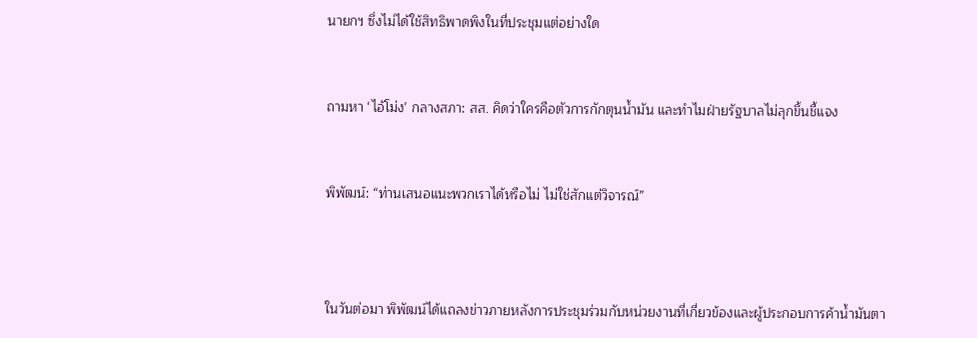นายกฯ ซึ่งไม่ได้ใช้สิทธิพาดพิงในที่ประชุมแต่อย่างใด


ถามหา ‘ไอ้โม่ง’ กลางสภา: สส. คิดว่าใครคือตัวการกักตุนน้ำมัน และทำไมฝ่ายรัฐบาลไม่ลุกขึ้นชี้แจง


พิพัฒน์: “ท่านเสนอแนะพวกเราได้หรือไม่ ไม่ใช่สักแต่วิจารณ์”



ในวันต่อมา พิพัฒน์ได้แถลงข่าวภายหลังการประชุมร่วมกับหน่วยงานที่เกี่ยวข้องและผู้ประกอบการค้าน้ำมันตา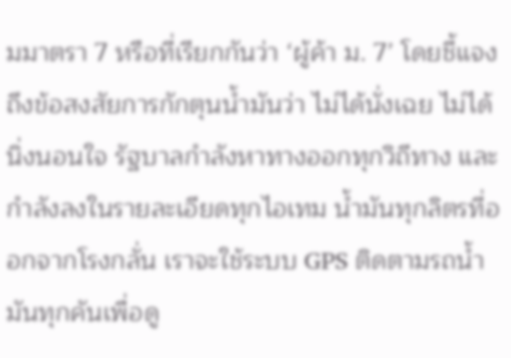มมาตรา 7 หรือที่เรียกกันว่า ‘ผู้ค้า ม. 7’ โดยชี้แจงถึงข้อสงสัยการกักตุนน้ำมันว่า ไม่ได้นั่งเฉย ไม่ได้นิ่งนอนใจ รัฐบาลกำลังหาทางออกทุกวิถีทาง และกำลังลงในรายละเอียดทุกไอเทม น้ำมันทุกลิตรที่ออกจากโรงกลั่น เราจะใช้ระบบ GPS ติดตามรถน้ำมันทุกคันเพื่อดู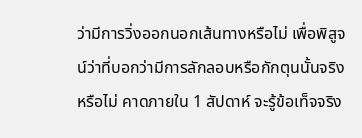ว่ามีการวิ่งออกนอกเส้นทางหรือไม่ เพื่อพิสูจน์ว่าที่บอกว่ามีการลักลอบหรือกักตุนนั้นจริงหรือไม่ คาดภายใน 1 สัปดาห์ จะรู้ข้อเท็จจริง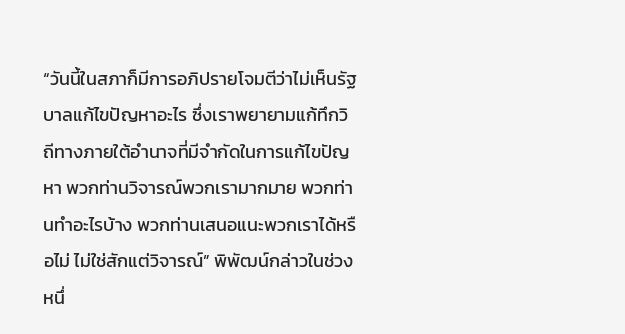“วันนี้ในสภาก็มีการอภิปรายโจมตีว่าไม่เห็นรัฐบาลแก้ไขปัญหาอะไร ซึ่งเราพยายามแก้ทึกวิถีทางภายใต้อำนาจที่มีจำกัดในการแก้ไขปัญหา พวกท่านวิจารณ์พวกเรามากมาย พวกท่านทำอะไรบ้าง พวกท่านเสนอแนะพวกเราได้หรือไม่ ไม่ใช่สักแต่วิจารณ์” พิพัฒน์กล่าวในช่วงหนึ่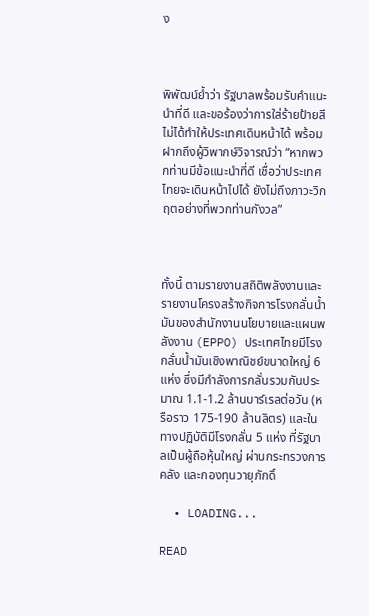ง



พิพัฒน์ย้ำว่า รัฐบาลพร้อมรับคำแนะนำที่ดี และขอร้องว่าการใส่ร้ายป้ายสีไม่ได้ทำให้ประเทศเดินหน้าได้ พร้อมฝากถึงผู้วิพากษ์วิจารณ์ว่า “หากพวกท่านมีข้อแนะนำที่ดี เชื่อว่าประเทศไทยจะเดินหน้าไปได้ ยังไม่ถึงภาวะวิกฤตอย่างที่พวกท่านกังวล”



ทั้งนี้ ตามรายงานสถิติพลังงานและรายงานโครงสร้างกิจการโรงกลั่นน้ำมันของสำนักงานนโยบายและแผนพลังงาน (EPPO) ประเทศไทยมีโรงกลั่นน้ำมันเชิงพาณิชย์ขนาดใหญ่ 6 แห่ง ซึ่งมีกำลังการกลั่นรวมกันประมาณ 1.1-1.2 ล้านบาร์เรลต่อวัน (หรือราว 175-190 ล้านลิตร) และในทางปฏิบัติมีโรงกลั่น 5 แห่ง ที่รัฐบาลเป็นผู้ถือหุ้นใหญ่ ผ่านกระทรวงการคลัง และกองทุนวายุภักดิ์

  • LOADING...

READ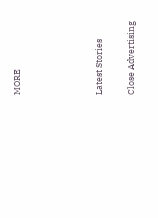MORE




Latest Stories

Close Advertising